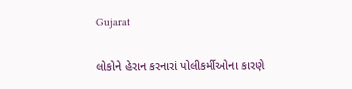Gujarat

લોકોને હેરાન કરનારાં પોલીકર્મીઓના કારણે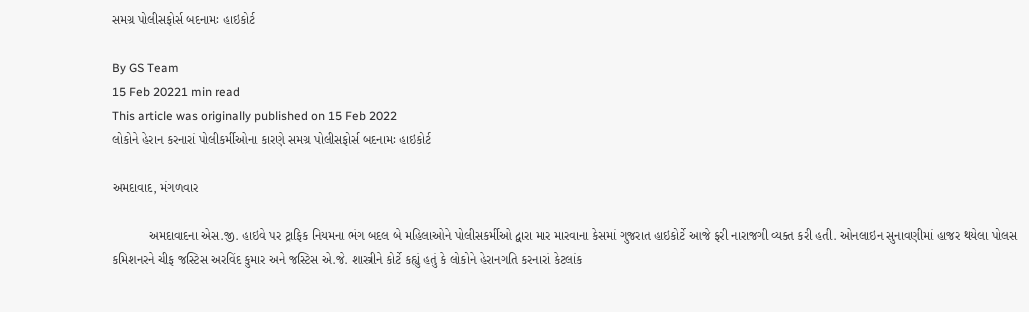સમગ્ર પોલીસફોર્સ બદનામઃ હાઇકોર્ટ

By GS Team
15 Feb 20221 min read
This article was originally published on 15 Feb 2022
લોકોને હેરાન કરનારાં પોલીકર્મીઓના કારણે સમગ્ર પોલીસફોર્સ બદનામઃ હાઇકોર્ટ

અમદાવાદ, મંગળવાર

          અમદાવાદના એસ.જી. હાઇવે પર ટ્રાફિક નિયમના ભંગ બદલ બે મહિલાઓને પોલીસકર્મીઓ દ્વારા માર મારવાના કેસમાં ગુજરાત હાઇકોર્ટે આજે ફરી નારાજગી વ્યક્ત કરી હતી. ઓનલાઇન સુનાવણીમાં હાજર થયેલા પોલસ કમિશનરને ચીફ જસ્ટિસ અરવિંદ કુમાર અને જસ્ટિસ એ.જે. શાસ્ત્રીને કોર્ટે કહ્યું હતું કે લોકોને હેરાનગતિ કરનારાં કેટલાંક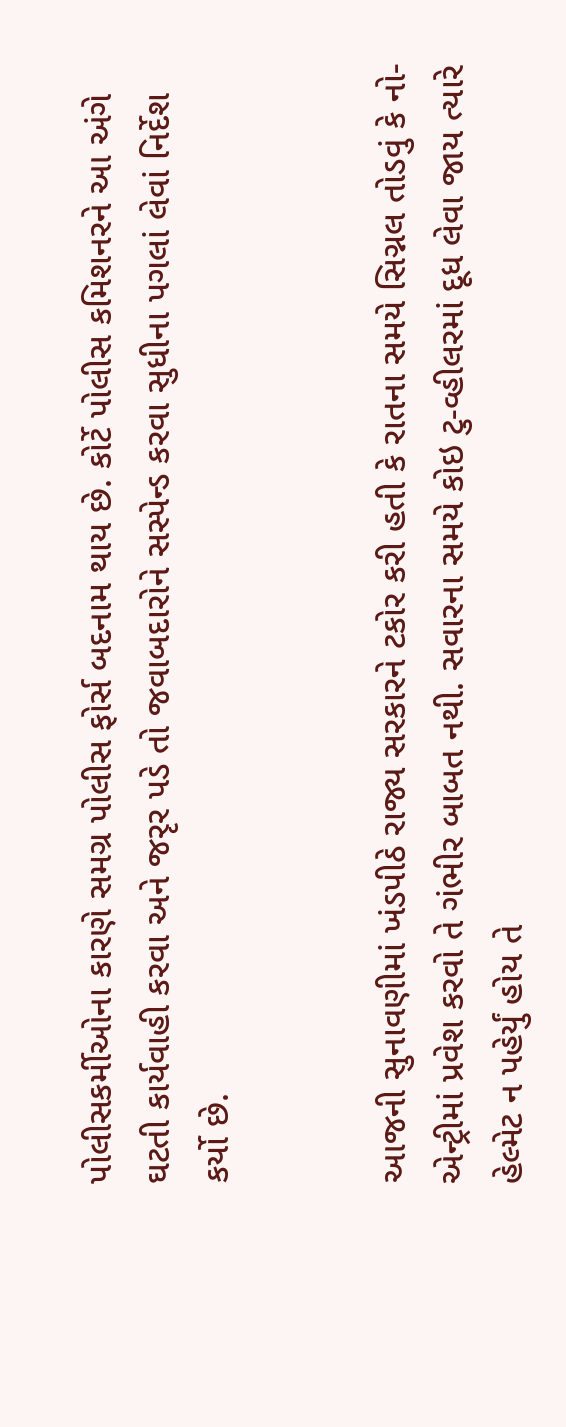પોલીસકર્મીઓના કારણે સમગ્ર પોલીસ ફોર્સ બદનામ થાય છે. કોર્ટે પોલીસ કમિશનરને આ અંગે ઘટતી કાર્યવાહી કરવા અને જરૃર પડે તો જવાબદારોને સસ્પેન્ડ કરવા સુધીના પગલાં લેવાં નિર્દેશ કર્યો છે.


આજની સુનાવણીમાં ખંડપીઠે રાજ્ય સરકારને ટકોર કરી હતી કે રાતના સમયે સિગ્નલ તોડવું કે નો-એન્ટ્રીમાં પ્રવેશ કરવો તે ગંભીર બાબત નથી. સવારના સમયે કોઇ ટુ-વ્હીલરમાં દૂધ લેવા જાય ત્યારે હેલ્મેટ ન પહેર્યું હોય તે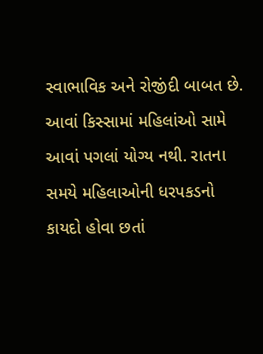સ્વાભાવિક અને રોજીંદી બાબત છે. આવાં કિસ્સામાં મહિલાંઓ સામે આવાં પગલાં યોગ્ય નથી. રાતના સમયે મહિલાઓની ધરપકડનો કાયદો હોવા છતાં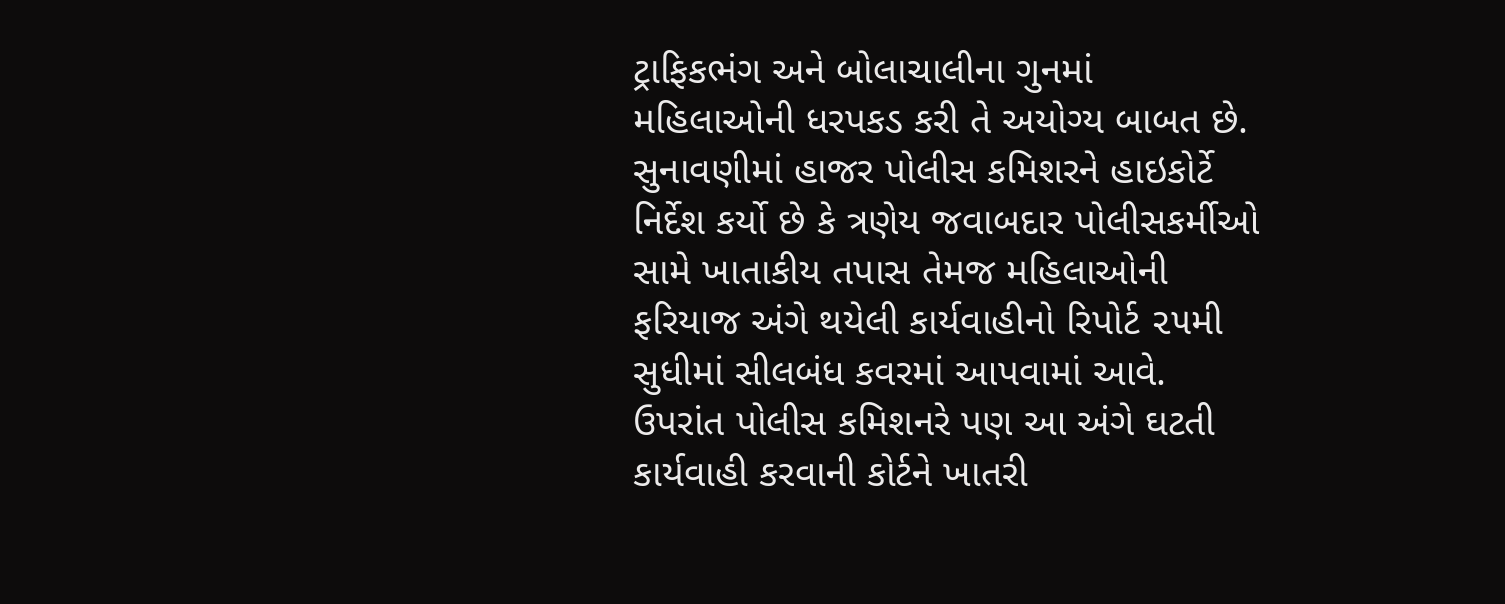ટ્રાફિકભંગ અને બોલાચાલીના ગુનમાં મહિલાઓની ધરપકડ કરી તે અયોગ્ય બાબત છે. સુનાવણીમાં હાજર પોલીસ કમિશરને હાઇકોર્ટે નિર્દેશ કર્યો છે કે ત્રણેય જવાબદાર પોલીસકર્મીઓ સામે ખાતાકીય તપાસ તેમજ મહિલાઓની ફરિયાજ અંગે થયેલી કાર્યવાહીનો રિપોર્ટ ૨૫મી સુધીમાં સીલબંધ કવરમાં આપવામાં આવે. ઉપરાંત પોલીસ કમિશનરે પણ આ અંગે ઘટતી કાર્યવાહી કરવાની કોર્ટને ખાતરી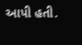આપી હતી.